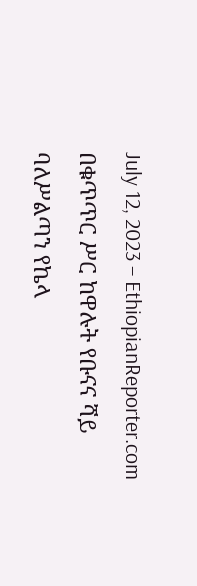July 12, 2023 – EthiopianReporter.com
በቁጥጥር ሥር ከዋሉት የቡናና ሻይ ባለሥልጣን የኬላ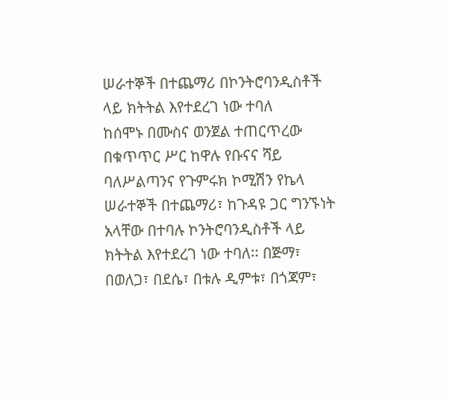ሠራተኞች በተጨማሪ በኮንትሮባንዲስቶች ላይ ክትትል እየተደረገ ነው ተባለ
ከሰሞኑ በሙስና ወንጀል ተጠርጥረው በቁጥጥር ሥር ከዋሉ የቡናና ሻይ ባለሥልጣንና የጉምሩክ ኮሚሽን የኬላ ሠራተኞች በተጨማሪ፣ ከጉዳዩ ጋር ግንኙነት አላቸው በተባሉ ኮንትሮባንዲስቶች ላይ ክትትል እየተደረገ ነው ተባለ፡፡ በጅማ፣ በወለጋ፣ በደሴ፣ በቱሉ ዲምቱ፣ በጎጃም፣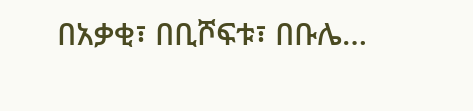በአቃቂ፣ በቢሾፍቱ፣ በቡሌ…